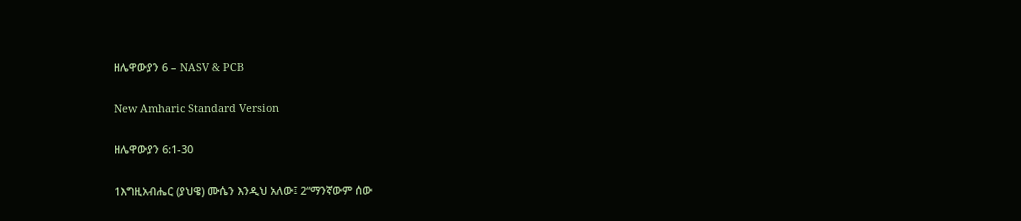ዘሌዋውያን 6 – NASV & PCB

New Amharic Standard Version

ዘሌዋውያን 6:1-30

1እግዚአብሔር (ያህዌ) ሙሴን እንዲህ አለው፤ 2“ማንኛውም ሰው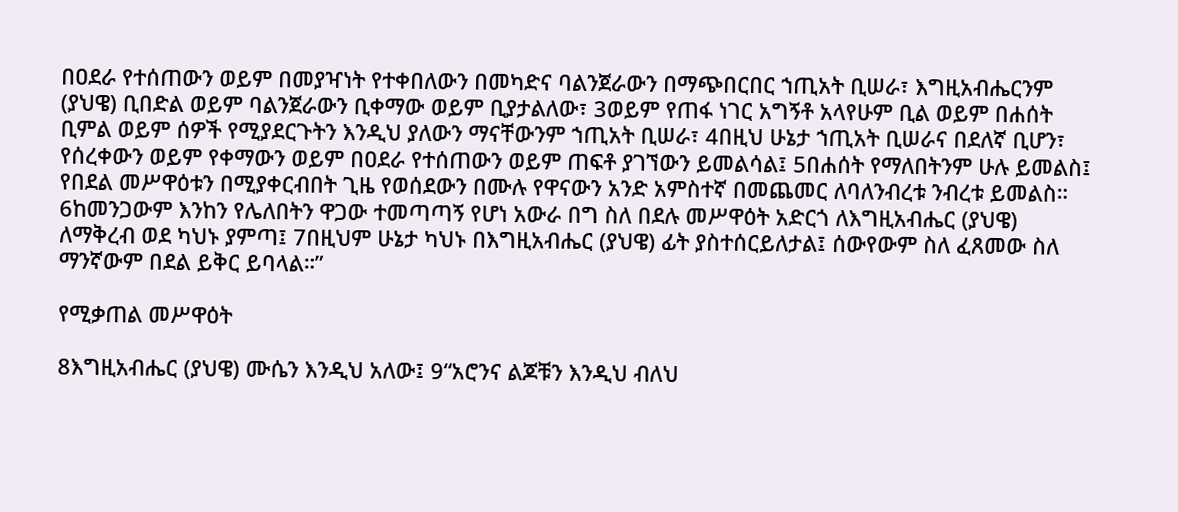በዐደራ የተሰጠውን ወይም በመያዣነት የተቀበለውን በመካድና ባልንጀራውን በማጭበርበር ኀጢአት ቢሠራ፣ እግዚአብሔርንም (ያህዌ) ቢበድል ወይም ባልንጀራውን ቢቀማው ወይም ቢያታልለው፣ 3ወይም የጠፋ ነገር አግኝቶ አላየሁም ቢል ወይም በሐሰት ቢምል ወይም ሰዎች የሚያደርጉትን እንዲህ ያለውን ማናቸውንም ኀጢአት ቢሠራ፣ 4በዚህ ሁኔታ ኀጢአት ቢሠራና በደለኛ ቢሆን፣ የሰረቀውን ወይም የቀማውን ወይም በዐደራ የተሰጠውን ወይም ጠፍቶ ያገኘውን ይመልሳል፤ 5በሐሰት የማለበትንም ሁሉ ይመልስ፤ የበደል መሥዋዕቱን በሚያቀርብበት ጊዜ የወሰደውን በሙሉ የዋናውን አንድ አምስተኛ በመጨመር ለባለንብረቱ ንብረቱ ይመልስ። 6ከመንጋውም እንከን የሌለበትን ዋጋው ተመጣጣኝ የሆነ አውራ በግ ስለ በደሉ መሥዋዕት አድርጎ ለእግዚአብሔር (ያህዌ) ለማቅረብ ወደ ካህኑ ያምጣ፤ 7በዚህም ሁኔታ ካህኑ በእግዚአብሔር (ያህዌ) ፊት ያስተሰርይለታል፤ ሰውየውም ስለ ፈጸመው ስለ ማንኛውም በደል ይቅር ይባላል።”

የሚቃጠል መሥዋዕት

8እግዚአብሔር (ያህዌ) ሙሴን እንዲህ አለው፤ 9“አሮንና ልጆቹን እንዲህ ብለህ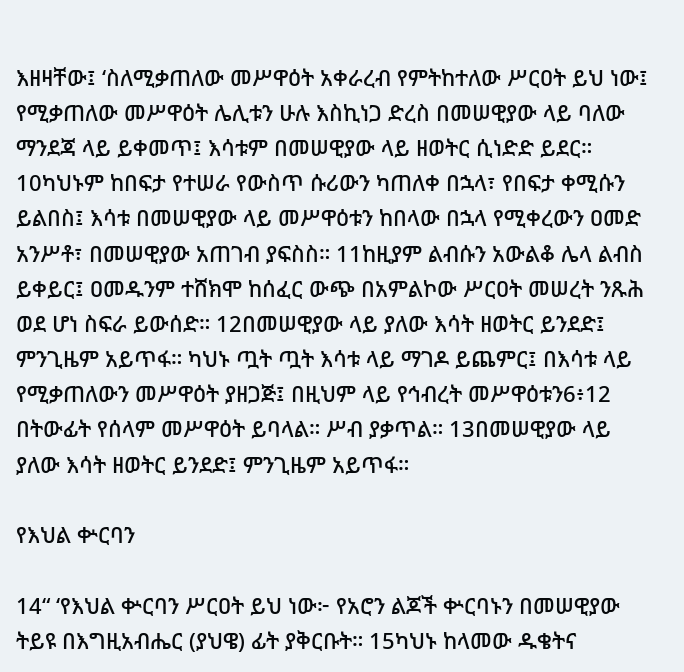እዘዛቸው፤ ‘ስለሚቃጠለው መሥዋዕት አቀራረብ የምትከተለው ሥርዐት ይህ ነው፤ የሚቃጠለው መሥዋዕት ሌሊቱን ሁሉ እስኪነጋ ድረስ በመሠዊያው ላይ ባለው ማንደጃ ላይ ይቀመጥ፤ እሳቱም በመሠዊያው ላይ ዘወትር ሲነድድ ይደር። 10ካህኑም ከበፍታ የተሠራ የውስጥ ሱሪውን ካጠለቀ በኋላ፣ የበፍታ ቀሚሱን ይልበስ፤ እሳቱ በመሠዊያው ላይ መሥዋዕቱን ከበላው በኋላ የሚቀረውን ዐመድ አንሥቶ፣ በመሠዊያው አጠገብ ያፍስስ። 11ከዚያም ልብሱን አውልቆ ሌላ ልብስ ይቀይር፤ ዐመዱንም ተሸክሞ ከሰፈር ውጭ በአምልኮው ሥርዐት መሠረት ንጹሕ ወደ ሆነ ስፍራ ይውሰድ። 12በመሠዊያው ላይ ያለው እሳት ዘወትር ይንደድ፤ ምንጊዜም አይጥፋ። ካህኑ ጧት ጧት እሳቱ ላይ ማገዶ ይጨምር፤ በእሳቱ ላይ የሚቃጠለውን መሥዋዕት ያዘጋጅ፤ በዚህም ላይ የኅብረት መሥዋዕቱን6፥12 በትውፊት የሰላም መሥዋዕት ይባላል። ሥብ ያቃጥል። 13በመሠዊያው ላይ ያለው እሳት ዘወትር ይንደድ፤ ምንጊዜም አይጥፋ።

የእህል ቍርባን

14“ ‘የእህል ቍርባን ሥርዐት ይህ ነው፦ የአሮን ልጆች ቍርባኑን በመሠዊያው ትይዩ በእግዚአብሔር (ያህዌ) ፊት ያቅርቡት። 15ካህኑ ከላመው ዱቄትና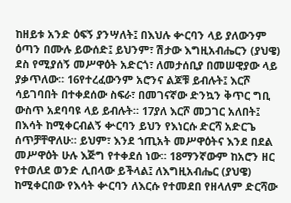ከዘይቱ አንድ ዕፍኝ ያንሣለት፤ በእህሉ ቍርባን ላይ ያለውንም ዕጣን በሙሉ ይውሰድ፤ ይህንም፣ ሽታው እግዚአብሔርን (ያህዌ) ደስ የሚያሰኝ መሥዋዕት አድርጎ፣ ለመታሰቢያ በመሠዊያው ላይ ያቃጥለው። 16የተረፈውንም አሮንና ልጆቹ ይብሉት፤ እርሾ ሳይገባበት በተቀደሰው ስፍራ፣ በመገናኛው ድንኳን ቅጥር ግቢ ውስጥ አደባባዩ ላይ ይብሉት። 17ያለ እርሾ መጋገር አለበት፤ በእሳት ከሚቀርብልኝ ቍርባን ይህን የእነርሱ ድርሻ አድርጌ ሰጥቻቸዋለሁ። ይህም፣ እንደ ኀጢአት መሥዋዕትና እንደ በደል መሥዋዕት ሁሉ እጅግ የተቀደሰ ነው። 18ማንኛውም ከአሮን ዘር የተወለደ ወንድ ሊበላው ይችላል፤ ለእግዚአብሔር (ያህዌ) ከሚቀርበው የእሳት ቍርባን ለእርሱ የተመደበ የዘላለም ድርሻው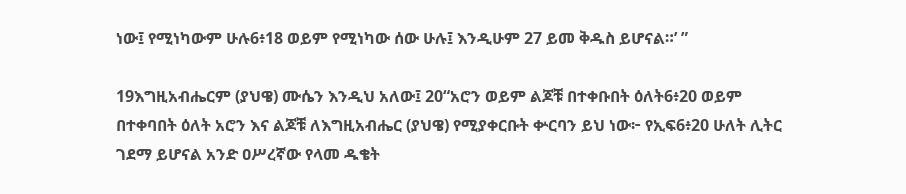ነው፤ የሚነካውም ሁሉ6፥18 ወይም የሚነካው ሰው ሁሉ፤ እንዲሁም 27 ይመ ቅዱስ ይሆናል።’ ”

19እግዚአብሔርም (ያህዌ) ሙሴን እንዲህ አለው፤ 20“አሮን ወይም ልጆቹ በተቀቡበት ዕለት6፥20 ወይም በተቀባበት ዕለት አሮን እና ልጆቹ ለእግዚአብሔር (ያህዌ) የሚያቀርቡት ቍርባን ይህ ነው፦ የኢፍ6፥20 ሁለት ሊትር ገደማ ይሆናል አንድ ዐሥረኛው የላመ ዱቄት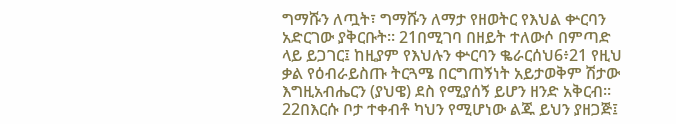ግማሹን ለጧት፣ ግማሹን ለማታ የዘወትር የእህል ቍርባን አድርገው ያቅርቡት። 21በሚገባ በዘይት ተለውሶ በምጣድ ላይ ይጋገር፤ ከዚያም የእህሉን ቍርባን ቈራርሰህ6፥21 የዚህ ቃል የዕብራይስጡ ትርጓሜ በርግጠኝነት አይታወቅም ሽታው እግዚአብሔርን (ያህዌ) ደስ የሚያሰኝ ይሆን ዘንድ አቅርብ። 22በእርሱ ቦታ ተቀብቶ ካህን የሚሆነው ልጁ ይህን ያዘጋጅ፤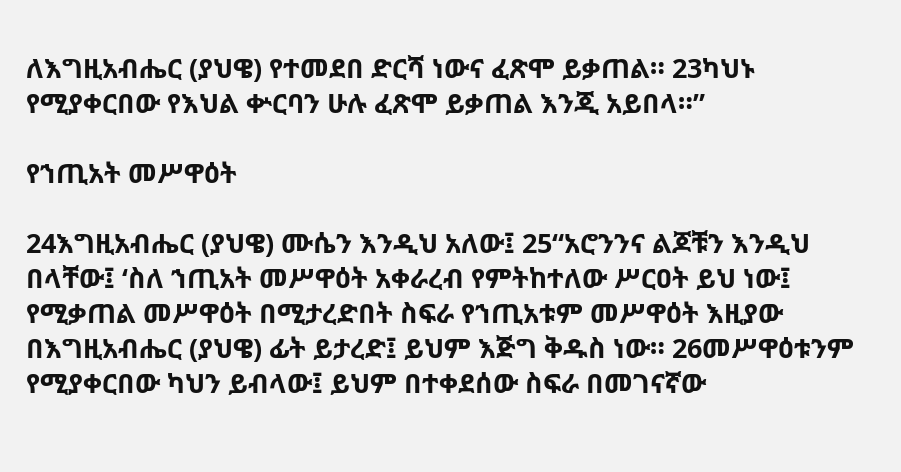ለእግዚአብሔር (ያህዌ) የተመደበ ድርሻ ነውና ፈጽሞ ይቃጠል። 23ካህኑ የሚያቀርበው የእህል ቍርባን ሁሉ ፈጽሞ ይቃጠል እንጂ አይበላ።”

የኀጢአት መሥዋዕት

24እግዚአብሔር (ያህዌ) ሙሴን እንዲህ አለው፤ 25“አሮንንና ልጆቹን እንዲህ በላቸው፤ ‘ስለ ኀጢአት መሥዋዕት አቀራረብ የምትከተለው ሥርዐት ይህ ነው፤ የሚቃጠል መሥዋዕት በሚታረድበት ስፍራ የኀጢአቱም መሥዋዕት እዚያው በእግዚአብሔር (ያህዌ) ፊት ይታረድ፤ ይህም እጅግ ቅዱስ ነው። 26መሥዋዕቱንም የሚያቀርበው ካህን ይብላው፤ ይህም በተቀደሰው ስፍራ በመገናኛው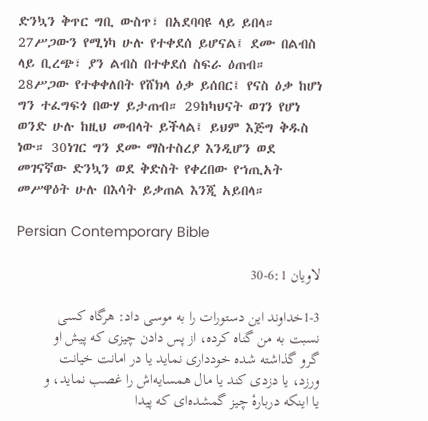ድንኳን ቅጥር ግቢ ውስጥ፣ በአደባባዩ ላይ ይበላ። 27ሥጋውን የሚነካ ሁሉ የተቀደሰ ይሆናል፤ ደሙ በልብስ ላይ ቢረጭ፣ ያን ልብስ በተቀደሰ ስፍራ ዕጠብ። 28ሥጋው የተቀቀለበት የሸክላ ዕቃ ይሰበር፤ የናስ ዕቃ ከሆነ ግን ተፈግፍጎ በውሃ ይታጠብ። 29ከካህናት ወገን የሆነ ወንድ ሁሉ ከዚህ መብላት ይችላል፤ ይህም እጅግ ቅዱስ ነው። 30ነገር ግን ደሙ ማስተስረያ እንዲሆን ወደ መገናኛው ድንኳን ወደ ቅድስት የቀረበው የኀጢአት መሥዋዕት ሁሉ በእሳት ይቃጠል እንጂ አይበላ።

Persian Contemporary Bible

لاويان 6:1-30

1-3خداوند اين دستورات را به موسی داد: هرگاه كسی نسبت به من گناه كرده، از پس دادن چيزی كه پيش او گرو گذاشته شده خودداری نمايد يا در امانت خيانت ورزد، يا دزدی كند يا مال همسايه‌اش را غصب نمايد، و يا اينكه دربارهٔ چيز گمشده‌ای كه پيدا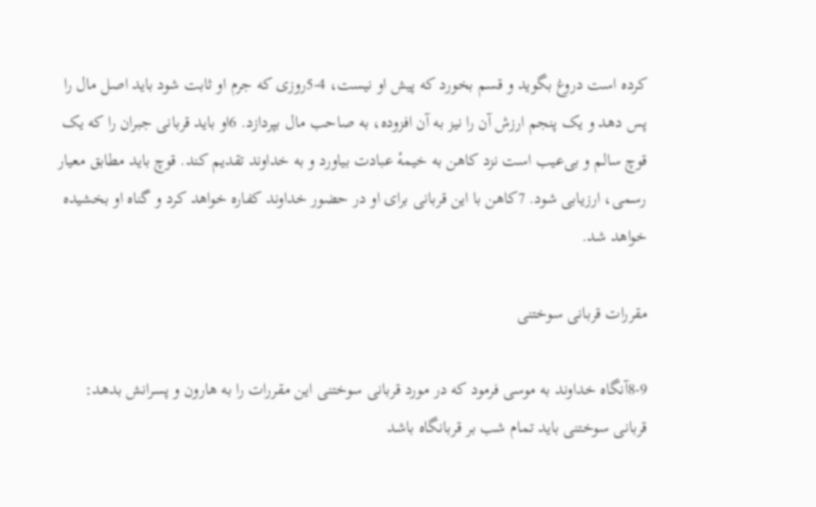كرده است دروغ بگويد و قسم بخورد كه پيش او نيست، 4-5روزی كه جرم او ثابت شود بايد اصل مال را پس دهد و يک پنجم ارزش آن را نيز به آن افزوده، به صاحب مال بپردازد. 6او بايد قربانی جبران را كه يک قوچ سالم و بی‌عيب است نزد كاهن به خيمهٔ عبادت بياورد و به خداوند تقديم كند. قوچ بايد مطابق معيار رسمی، ارزيابی شود. 7كاهن با اين قربانی برای او در حضور خداوند كفاره خواهد كرد و گناه او بخشيده خواهد شد.

مقررات قربانی سوختنی

8-9آنگاه خداوند به موسی فرمود كه در مورد قربانی سوختنی اين مقررات را به هارون و پسرانش بدهد: قربانی سوختنی بايد تمام شب بر قربانگاه باشد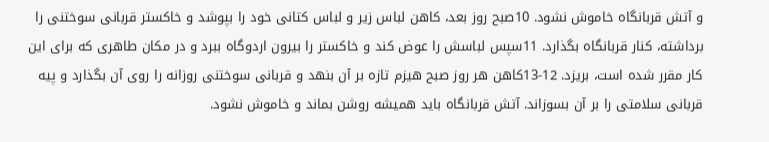و آتش قربانگاه خاموش نشود. 10صبح روز بعد، كاهن لباس زير و لباس كتانی خود را بپوشد و خاكستر قربانی سوختنی را برداشته، كنار قربانگاه بگذارد. 11سپس لباسش را عوض كند و خاكستر را بيرون اردوگاه ببرد و در مكان طاهری كه برای اين كار مقرر شده است، بريزد. 12-13كاهن هر روز صبح هيزم تازه بر آن بنهد و قربانی سوختنی روزانه را روی آن بگذارد و پيه قربانی سلامتی را بر آن بسوزاند. آتش قربانگاه بايد هميشه روشن بماند و خاموش نشود.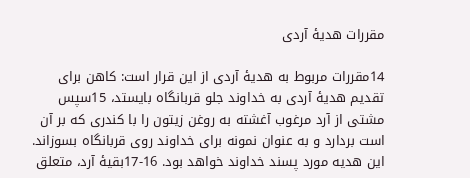مقررات هديهٔ آردی

14مقررات مربوط به هديهٔ آردی از اين قرار است: كاهن برای تقديم هديهٔ آردی به خداوند جلو قربانگاه بايستد، 15سپس مشتی از آرد مرغوب آغشته به روغن زيتون را با كندری كه بر آن است بردارد و به عنوان نمونه برای خداوند روی قربانگاه بسوزاند. اين هديه مورد پسند خداوند خواهد بود. 16-17بقيهٔ آرد، متعلق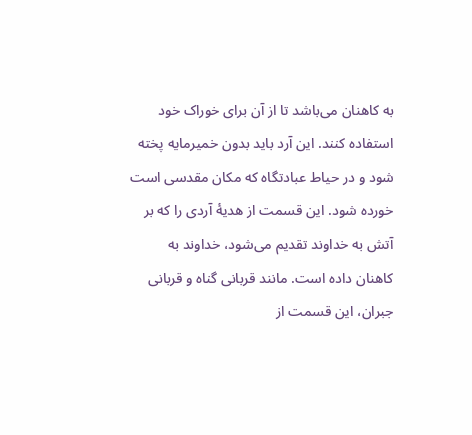به كاهنان می‌باشد تا از آن برای خوراک خود استفاده كنند. اين آرد بايد بدون خميرمايه پخته شود و در حياط عبادتگاه كه مكان مقدسی است خورده شود. اين قسمت از هديهٔ آردی را كه بر آتش به خداوند تقديم می‌شود، خداوند به كاهنان داده است. مانند قربانی گناه و قربانی جبران، اين قسمت از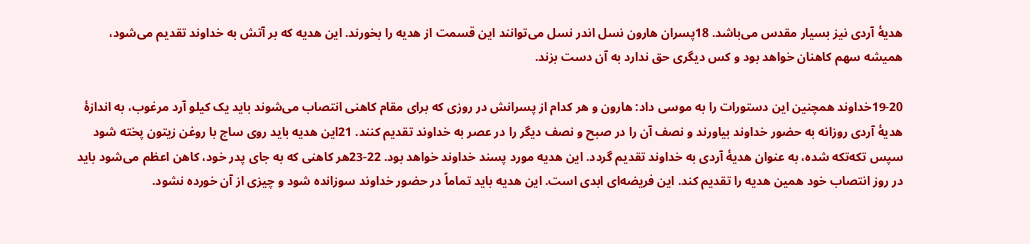هديهٔ آردی نيز بسيار مقدس می‌باشد. 18پسران هارون نسل اندر نسل می‌توانند اين قسمت از هديه را بخورند. اين هديه كه بر آتش به خداوند تقديم می‌شود، هميشه سهم كاهنان خواهد بود و كس ديگری حق ندارد به آن دست بزند.

19-20خداوند همچنين اين دستورات را به موسی داد: هارون و هر كدام از پسرانش در روزی كه برای مقام كاهنی انتصاب می‌شوند بايد يک كيلو آرد مرغوب، به اندازهٔ هديهٔ آردی روزانه به حضور خداوند بياورند و نصف آن را در صبح و نصف ديگر را در عصر به خداوند تقديم كنند. 21اين هديه بايد روی ساج با روغن زيتون پخته شود سپس تكه‌تكه شده، به عنوان هديهٔ آردی به خداوند تقديم گردد. اين هديه مورد پسند خداوند خواهد بود. 22-23هر كاهنی كه به جای پدر خود، كاهن اعظم می‌شود بايد در روز انتصاب خود همين هديه را تقديم كند. اين فريضه‌ای ابدی است. اين هديه بايد تماماً در حضور خداوند سوزانده شود و چيزی از آن خورده نشود.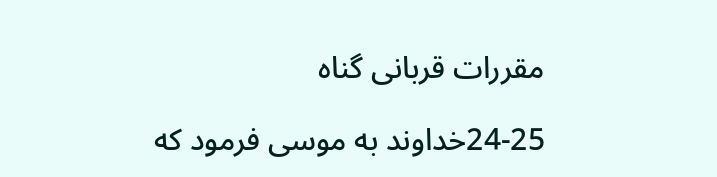مقررات قربانی گناه

24-25خداوند به موسی فرمود كه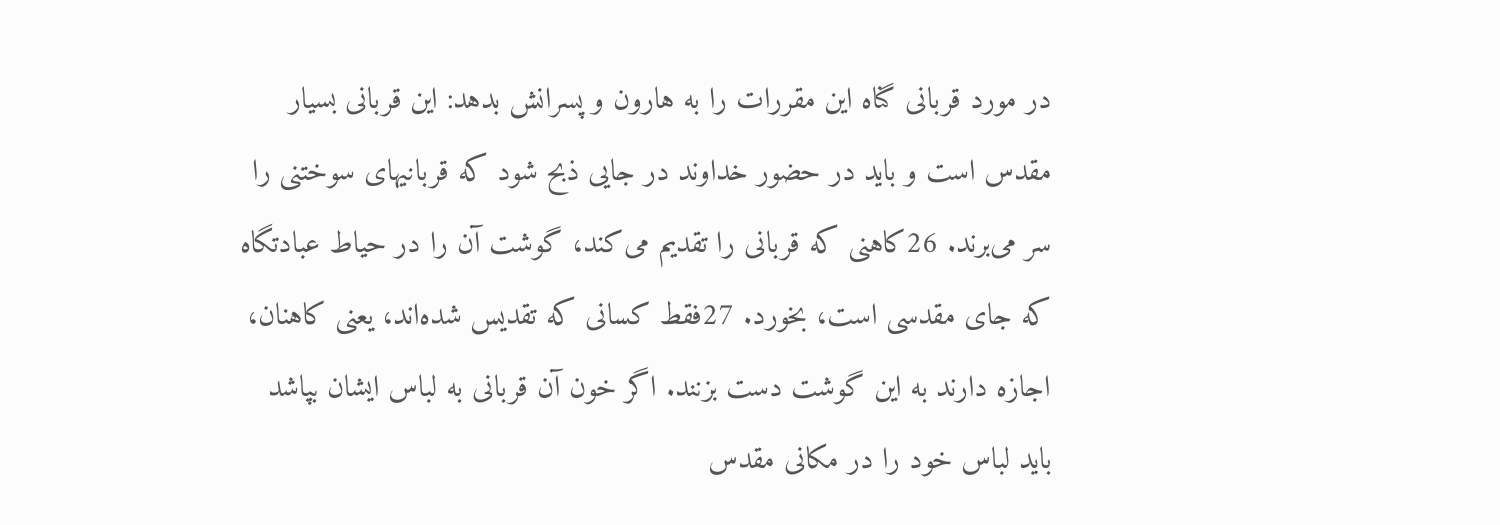در مورد قربانی گناه اين مقررات را به هارون و پسرانش بدهد: اين قربانی بسيار مقدس است و بايد در حضور خداوند در جايی ذبح شود كه قربانیهای سوختنی را سر می‌برند. 26كاهنی كه قربانی را تقديم می‌كند، گوشت آن را در حياط عبادتگاه كه جای مقدسی است، بخورد. 27فقط كسانی كه تقديس شده‌اند، يعنی كاهنان، اجازه دارند به اين گوشت دست بزنند. اگر خون آن قربانی به لباس ايشان بپاشد بايد لباس خود را در مكانی مقدس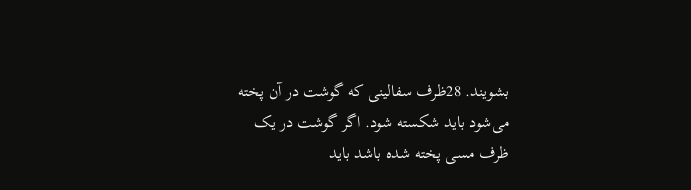بشويند. 28ظرف سفالينی كه گوشت در آن پخته می‌شود بايد شكسته شود. اگر گوشت در يک ظرف مسی پخته شده باشد بايد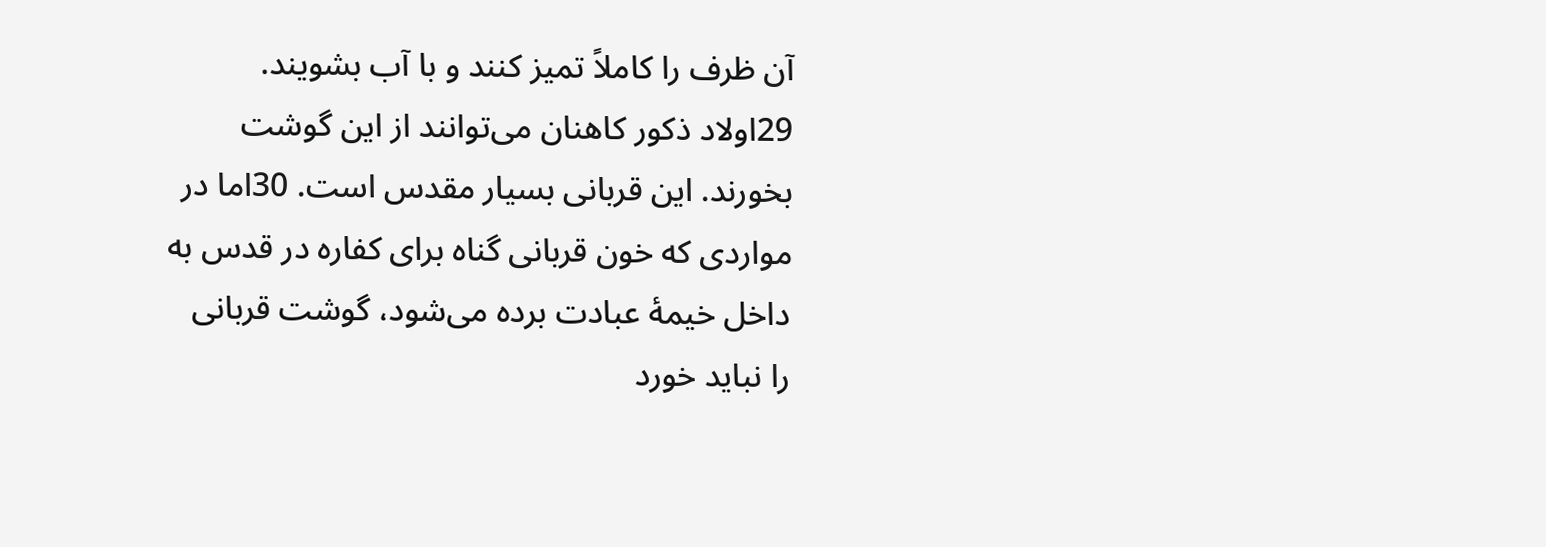آن ظرف را كاملاً تميز كنند و با آب بشويند. 29اولاد ذكور كاهنان می‌توانند از اين گوشت بخورند. اين قربانی بسيار مقدس است. 30اما در مواردی كه خون قربانی گناه برای كفاره در قدس به داخل خيمهٔ عبادت برده می‌شود، گوشت قربانی را نبايد خورد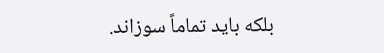بلكه بايد تماماً سوزاند.